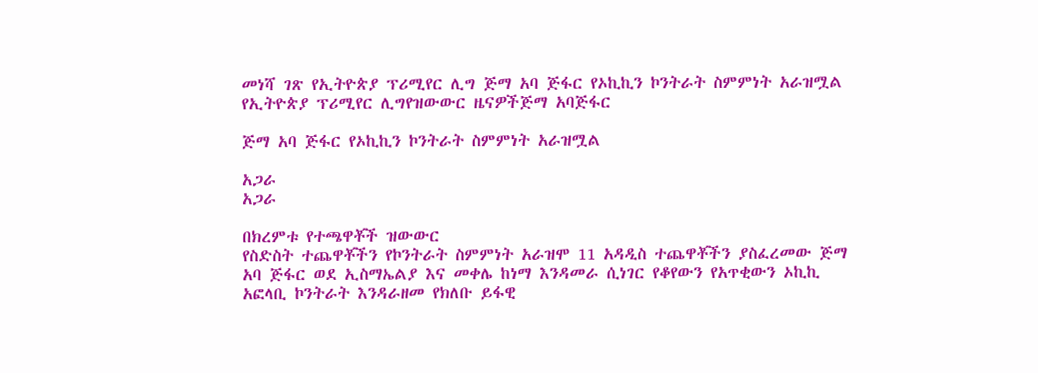መነሻ ገጽ የኢትዮጵያ ፕሪሚየር ሊግ ጅማ አባ ጅፋር የኦኪኪን ኮንትራት ስምምነት አራዝሟል
የኢትዮጵያ ፕሪሚየር ሊግየዝውውር ዜናዎችጅማ አባጅፋር

ጅማ አባ ጅፋር የኦኪኪን ኮንትራት ስምምነት አራዝሟል

አጋራ
አጋራ

በክረምቱ የተጫዋቾች ዝውውር
የስድስት ተጨዋቾችን የኮንትራት ስምምነት አራዝሞ 11 አዳዲስ ተጨዋቾችን ያስፈረመው ጅማ አባ ጅፋር ወደ ኢስማኤልያ እና መቀሌ ከነማ እንዳመራ ሲነገር የቆየውን የአጥቂውን ኦኪኪ አፎላቢ ኮንትራት እንዳራዘመ የክለቡ ይፋዊ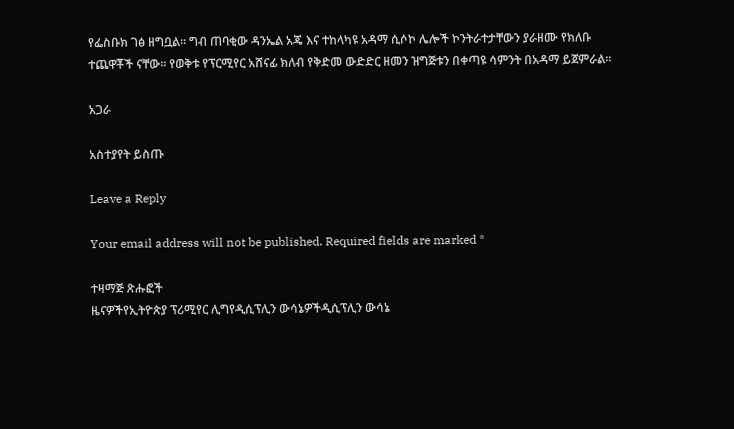የፌስቡክ ገፅ ዘግቧል፡፡ ግብ ጠባቂው ዳንኤል አጄ እና ተከላካዩ አዳማ ሲሶኮ ሌሎች ኮንትራተታቸውን ያራዘሙ የክለቡ ተጨዋቾች ናቸው፡፡ የወቅቱ የፕርሚየር አሸናፊ ክለብ የቅድመ ውድድር ዘመን ዝግጅቱን በቀጣዩ ሳምንት በአዳማ ይጀምራል፡፡

አጋራ

አስተያየት ይስጡ

Leave a Reply

Your email address will not be published. Required fields are marked *

ተዛማጅ ጽሑፎች
ዜናዎችየኢትዮጵያ ፕሪሚየር ሊግየዲሲፕሊን ውሳኔዎችዲሲፕሊን ውሳኔ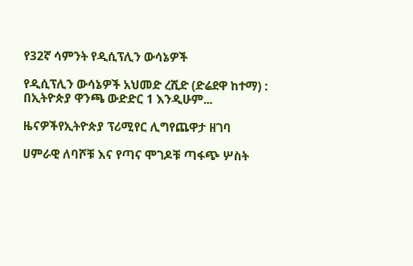የ32ኛ ሳምንት የዲሲፕሊን ውሳኔዎች

የዲሲፕሊን ውሳኔዎች አህመድ ረሺድ (ድሬደዋ ከተማ) : በኢትዮጵያ ዋንጫ ውድድር 1 እንዲሁም...

ዜናዎችየኢትዮጵያ ፕሪሚየር ሊግየጨዋታ ዘገባ

ሀምራዊ ለባሾቹ እና የጣና ሞገዶቹ ጣፋጭ ሦስት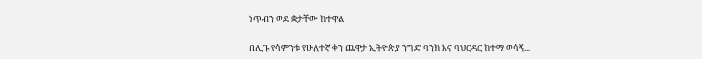ነጥብን ወደ ቋታቸው ከተዋል

በሊጉ የሳምንቱ የሁለተኛ ቀን ጨዋታ ኢትዮጵያ ንግድ ባንክ እና ባህርዳር ከተማ ወሳኝ...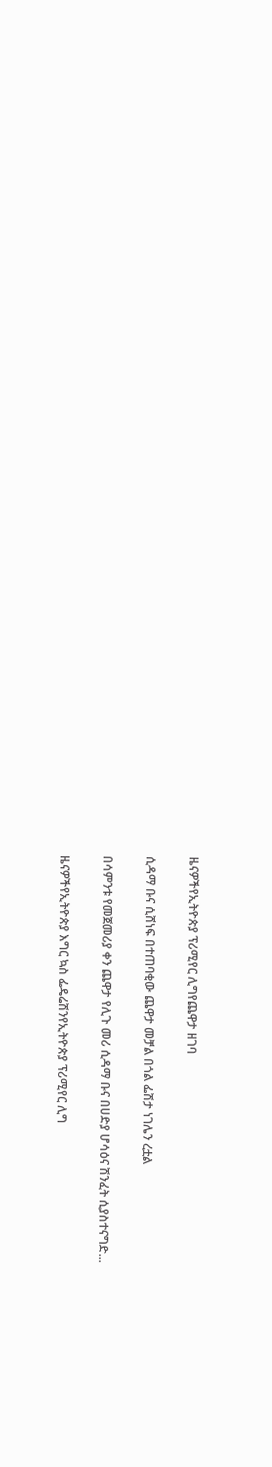ዜናዎችየኢትዮጵያ ፕሪሚየር ሊግየጨዋታ ዘገባ

ሲዳማ ቡና ሲሸነፍ በተጠባቂው ጨዋታ መቻል በጎል ፌሽታ ነገሌን ረቷል

በሳምንቱ የመጀመሪያ ቀን ጨዋታ የሊጉ መሪ ሲዳማ ቡና በሀድያ ሆሳዕና ሽንፈት ሲያስተናግድ...

ዜናዎችየኢትዮጵያ እግር ኳስ ፌዴሬሽንየኢትዮጵያ ፕሪሚየር ሊግ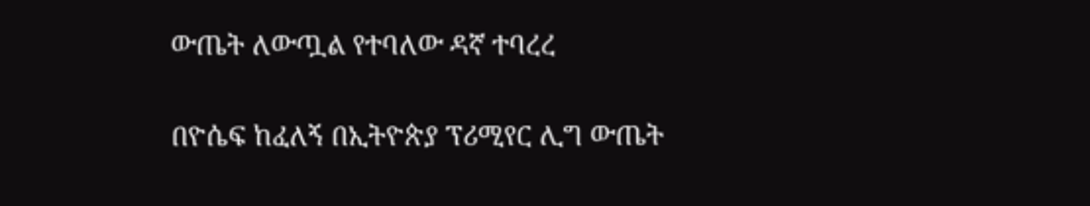ውጤት ለውጧል የተባለው ዳኛ ተባረረ

በዮሴፍ ከፈለኝ በኢትዮጵያ ፕሪሚየር ሊግ ውጤት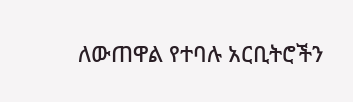ለውጠዋል የተባሉ አርቢትሮችን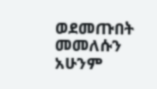ወደመጡበት መመለሱን አሁንም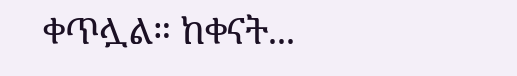ቀጥሏል። ከቀናት...